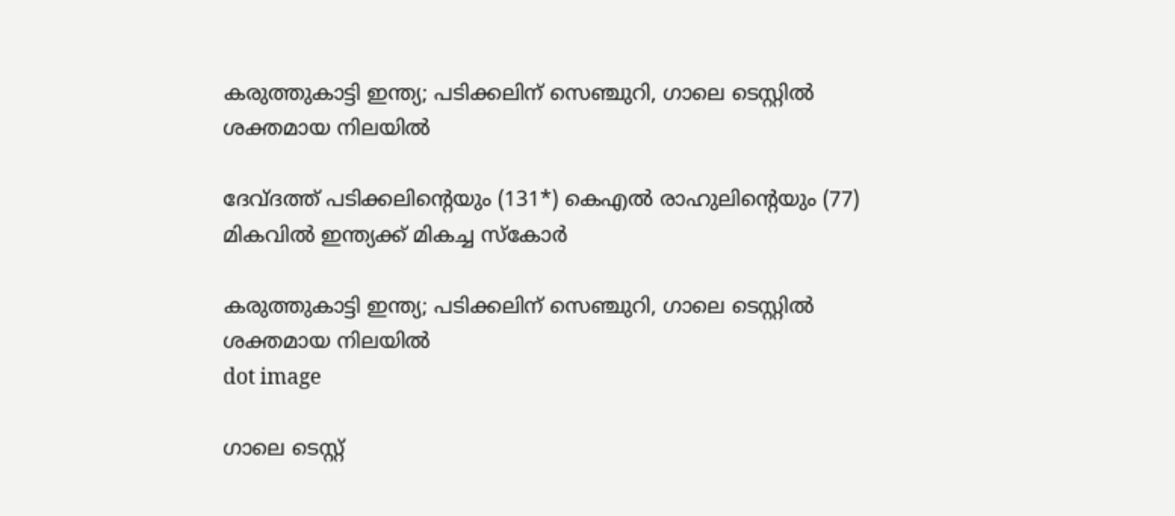കരുത്തുകാട്ടി ഇന്ത്യ; പടിക്കലിന് സെഞ്ചുറി, ഗാലെ ടെസ്റ്റിൽ ശക്തമായ നിലയില്‍

ദേവ്ദത്ത് പടിക്കലിന്റെയും (131*) കെഎല്‍ രാഹുലിന്റെയും (77) മികവില്‍ ഇന്ത്യക്ക് മികച്ച സ്‌കോര്‍

കരുത്തുകാട്ടി ഇന്ത്യ; പടിക്കലിന് സെഞ്ചുറി, ഗാലെ ടെസ്റ്റിൽ ശക്തമായ നിലയില്‍
dot image

ഗാലെ ടെസ്റ്റ്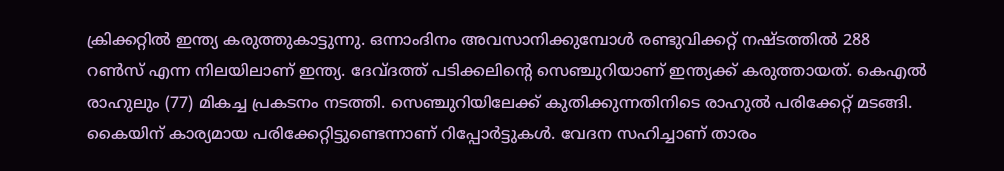ക്രിക്കറ്റില്‍ ഇന്ത്യ കരുത്തുകാട്ടുന്നു. ഒന്നാംദിനം അവസാനിക്കുമ്പോള്‍ രണ്ടുവിക്കറ്റ് നഷ്ടത്തില്‍ 288 റണ്‍സ് എന്ന നിലയിലാണ് ഇന്ത്യ. ദേവ്ദത്ത് പടിക്കലിന്റെ സെഞ്ചുറിയാണ് ഇന്ത്യക്ക് കരുത്തായത്. കെഎല്‍ രാഹുലും (77) മികച്ച പ്രകടനം നടത്തി. സെഞ്ചുറിയിലേക്ക് കുതിക്കുന്നതിനിടെ രാഹുല്‍ പരിക്കേറ്റ് മടങ്ങി. കൈയിന് കാര്യമായ പരിക്കേറ്റിട്ടുണ്ടെന്നാണ് റിപ്പോര്‍ട്ടുകള്‍. വേദന സഹിച്ചാണ് താരം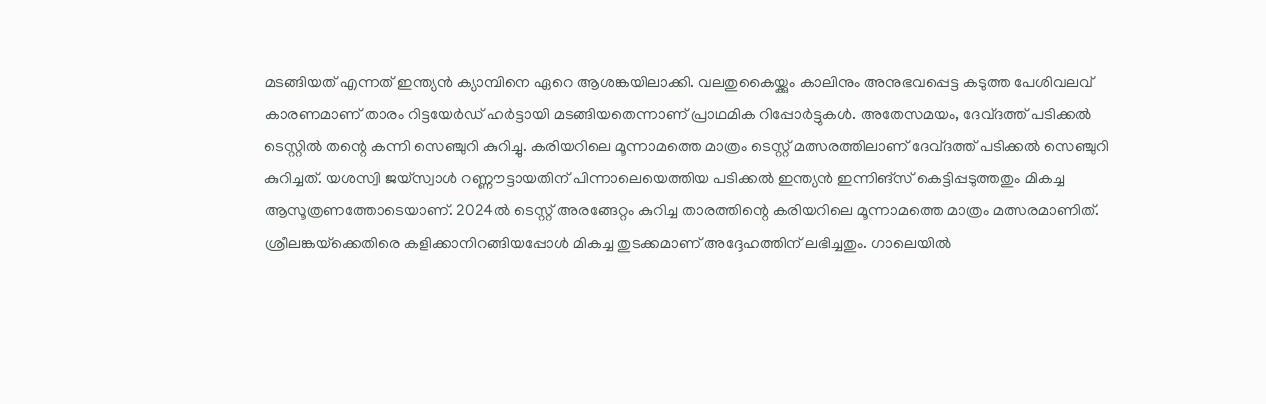മടങ്ങിയത് എന്നത് ഇന്ത്യന്‍ ക്യാമ്പിനെ ഏറെ ആശങ്കയിലാക്കി. വലതുകൈയ്ക്കും കാലിനും അനുഭവപ്പെട്ട കടുത്ത പേശിവലവ് കാരണമാണ് താരം റിട്ടയേര്‍ഡ് ഹര്‍ട്ടായി മടങ്ങിയതെന്നാണ് പ്രാഥമിക റിപ്പോര്‍ട്ടുകള്‍. അതേസമയം, ദേവ്ദത്ത് പടിക്കല്‍ ടെസ്റ്റില്‍ തന്റെ കന്നി സെഞ്ചുറി കുറിച്ചു. കരിയറിലെ മൂന്നാമത്തെ മാത്രം ടെസ്റ്റ് മത്സരത്തിലാണ് ദേവ്ദത്ത് പടിക്കല്‍ സെഞ്ചുറി കുറിച്ചത്. യശസ്വി ജയ്‌സ്വാള്‍ റണ്ണൗട്ടായതിന് പിന്നാലെയെത്തിയ പടിക്കല്‍ ഇന്ത്യന്‍ ഇന്നിങ്‌സ് കെട്ടിപ്പടുത്തതും മികച്ച ആസൂത്രണത്തോടെയാണ്. 2024ല്‍ ടെസ്റ്റ് അരങ്ങേറ്റം കുറിച്ച താരത്തിന്റെ കരിയറിലെ മൂന്നാമത്തെ മാത്രം മത്സരമാണിത്. ശ്രീലങ്കയ്‌ക്കെതിരെ കളിക്കാനിറങ്ങിയപ്പോള്‍ മികച്ച തുടക്കമാണ് അദ്ദേഹത്തിന് ലഭിച്ചതും. ഗാലെയില്‍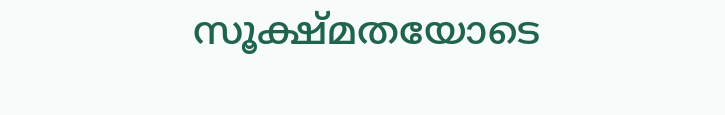സൂക്ഷ്മതയോടെ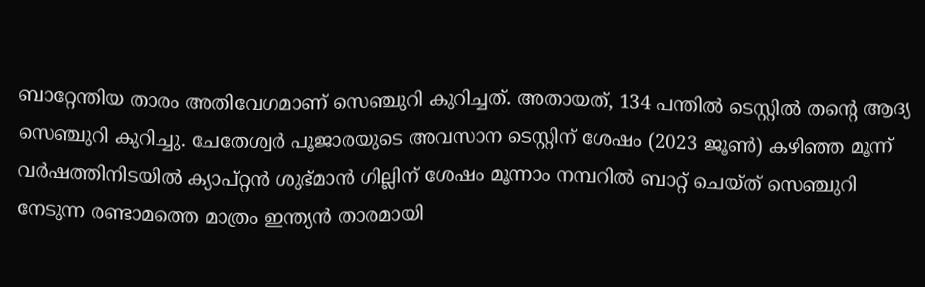ബാറ്റേന്തിയ താരം അതിവേഗമാണ് സെഞ്ചുറി കുറിച്ചത്. അതായത്, 134 പന്തില്‍ ടെസ്റ്റില്‍ തന്റെ ആദ്യ സെഞ്ചുറി കുറിച്ചു. ചേതേശ്വര്‍ പൂജാരയുടെ അവസാന ടെസ്റ്റിന് ശേഷം (2023 ജൂണ്‍) കഴിഞ്ഞ മൂന്ന് വര്‍ഷത്തിനിടയില്‍ ക്യാപ്റ്റന്‍ ശുഭ്മാന്‍ ഗില്ലിന് ശേഷം മൂന്നാം നമ്പറില്‍ ബാറ്റ് ചെയ്ത് സെഞ്ചുറി നേടുന്ന രണ്ടാമത്തെ മാത്രം ഇന്ത്യന്‍ താരമായി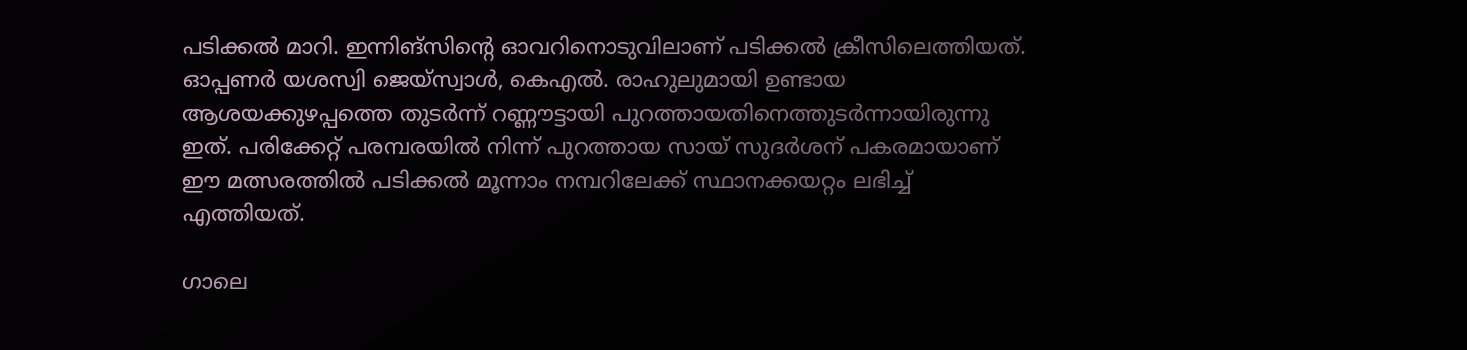പടിക്കല്‍ മാറി. ഇന്നിങ്‌സിന്റെ ഓവറിനൊടുവിലാണ് പടിക്കല്‍ ക്രീസിലെത്തിയത്. ഓപ്പണര്‍ യശസ്വി ജെയ്സ്വാള്‍, കെഎല്‍. രാഹുലുമായി ഉണ്ടായ ആശയക്കുഴപ്പത്തെ തുടര്‍ന്ന് റണ്ണൗട്ടായി പുറത്തായതിനെത്തുടര്‍ന്നായിരുന്നു ഇത്. പരിക്കേറ്റ് പരമ്പരയില്‍ നിന്ന് പുറത്തായ സായ് സുദര്‍ശന് പകരമായാണ് ഈ മത്സരത്തില്‍ പടിക്കല്‍ മൂന്നാം നമ്പറിലേക്ക് സ്ഥാനക്കയറ്റം ലഭിച്ച് എത്തിയത്.

ഗാലെ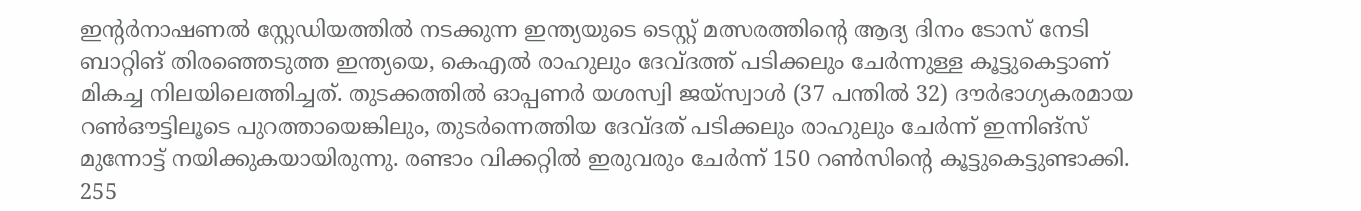ഇന്റര്‍നാഷണല്‍ സ്റ്റേഡിയത്തില്‍ നടക്കുന്ന ഇന്ത്യയുടെ ടെസ്റ്റ് മത്സരത്തിന്റെ ആദ്യ ദിനം ടോസ് നേടി ബാറ്റിങ് തിരഞ്ഞെടുത്ത ഇന്ത്യയെ, കെഎല്‍ രാഹുലും ദേവ്ദത്ത് പടിക്കലും ചേര്‍ന്നുള്ള കൂട്ടുകെട്ടാണ് മികച്ച നിലയിലെത്തിച്ചത്. തുടക്കത്തില്‍ ഓപ്പണര്‍ യശസ്വി ജയ്സ്വാള്‍ (37 പന്തില്‍ 32) ദൗര്‍ഭാഗ്യകരമായ റണ്‍ഔട്ടിലൂടെ പുറത്തായെങ്കിലും, തുടര്‍ന്നെത്തിയ ദേവ്ദത് പടിക്കലും രാഹുലും ചേര്‍ന്ന് ഇന്നിങ്‌സ് മുന്നോട്ട് നയിക്കുകയായിരുന്നു. രണ്ടാം വിക്കറ്റില്‍ ഇരുവരും ചേര്‍ന്ന് 150 റണ്‍സിന്റെ കൂട്ടുകെട്ടുണ്ടാക്കി. 255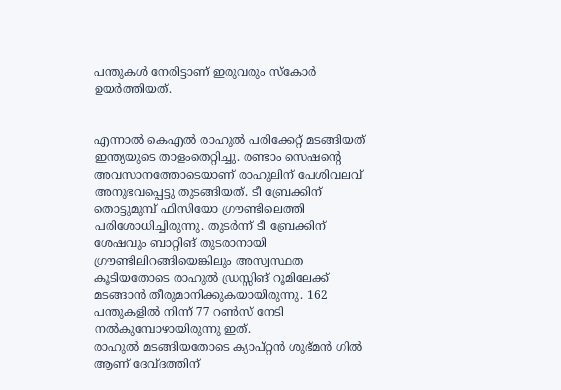പന്തുകള്‍ നേരിട്ടാണ് ഇരുവരും സ്‌കോര്‍ ഉയര്‍ത്തിയത്.


എന്നാല്‍ കെഎല്‍ രാഹുല്‍ പരിക്കേറ്റ് മടങ്ങിയത് ഇന്ത്യയുടെ താളംതെറ്റിച്ചു. രണ്ടാം സെഷന്റെ അവസാനത്തോടെയാണ് രാഹുലിന് പേശിവലവ് അനുഭവപ്പെട്ടു തുടങ്ങിയത്. ടീ ബ്രേക്കിന് തൊട്ടുമുമ്പ് ഫിസിയോ ഗ്രൗണ്ടിലെത്തി പരിശോധിച്ചിരുന്നു. തുടര്‍ന്ന് ടീ ബ്രേക്കിന് ശേഷവും ബാറ്റിങ് തുടരാനായി ഗ്രൗണ്ടിലിറങ്ങിയെങ്കിലും അസ്വസ്ഥത കൂടിയതോടെ രാഹുല്‍ ഡ്രസ്സിങ് റൂമിലേക്ക് മടങ്ങാന്‍ തീരുമാനിക്കുകയായിരുന്നു. 162 പന്തുകളില്‍ നിന്ന് 77 റണ്‍സ് നേടി നല്‍കുമ്പോഴായിരുന്നു ഇത്.
രാഹുല്‍ മടങ്ങിയതോടെ ക്യാപ്റ്റന്‍ ശുഭ്മന്‍ ഗില്‍ ആണ് ദേവ്ദത്തിന്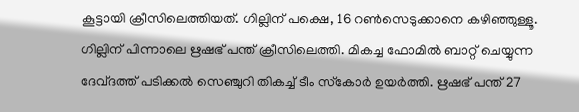കൂട്ടായി ക്രീസിലെത്തിയത്. ഗില്ലിന് പക്ഷെ, 16 റണ്‍സെടുക്കാനെ കഴിഞ്ഞുള്ളൂ. ഗില്ലിന് പിന്നാലെ ഋഷഭ് പന്ത് ക്രീസിലെത്തി. മികച്ച ഫോമില്‍ ബാറ്റ് ചെയ്യുന്ന ദേവ്ദത്ത് പടിക്കല്‍ സെഞ്ചുറി തികച്ച് ടീം സ്‌കോര്‍ ഉയര്‍ത്തി. ഋഷഭ് പന്ത് 27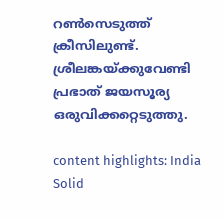റണ്‍സെടുത്ത് ക്രീസിലുണ്ട്. ശ്രീലങ്കയ്ക്കുവേണ്ടി പ്രഭാത് ജയസൂര്യ ഒരുവിക്കറ്റെടുത്തു.

content highlights: India Solid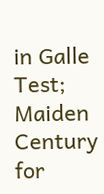in Galle Test; Maiden Century for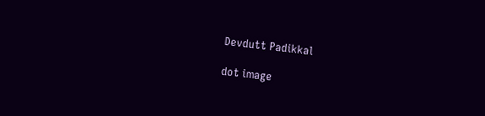Devdutt Padikkal

dot image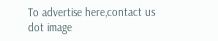To advertise here,contact us
dot image